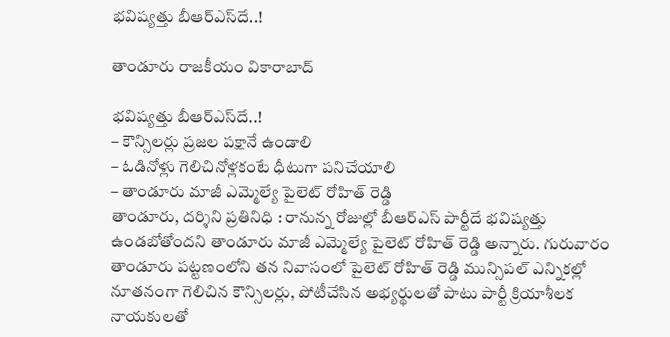భవిష్యత్తు బీఆర్ఎస్‌దే..!

తాండూరు రాజకీయం వికారాబాద్

భవిష్యత్తు బీఆర్ఎస్‌దే..!
– కౌన్సిలర్లు ప్రజల పక్షానే ఉండాలి
– ఓడినోళ్లు గెలిచినోళ్లకంటే ధీటుగా పనిచేయాలి
– తాండూరు మాజీ ఎమ్మెల్యే పైలెట్ రోహిత్ రెడ్డి
తాండూరు, దర్శిని ప్రతినిధి : రానున్న రోజుల్లో బీఆర్‌ఎస్ పార్టీదే భవిష్యత్తు ఉండబోతోందని తాండూరు మాజీ ఎమ్మెల్యే పైలెట్ రోహిత్ రెడ్డి అన్నారు. గురువారం తాండూరు పట్టణంలోని తన నివాసంలో పైలెట్ రోహిత్ రెడ్డి మున్సిపల్‌ ఎన్నికల్లో నూతనంగా గెలిచిన కౌన్సిలర్లు, పోటీచేసిన అభ్యర్థులతో పాటు పార్టీ క్రియాశీలక నాయకులతో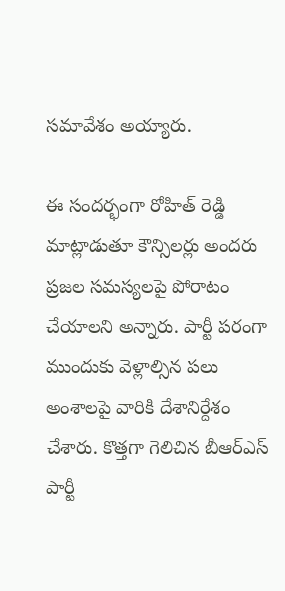సమావేశం అయ్యారు.

ఈ సందర్భంగా రోహిత్ రెడ్డి మాట్లాడుతూ కౌన్సిలర్లు అందరు ప్రజల సమస్యలపై పోరాటం చేయాలని అన్నారు. పార్టీ పరంగా ముందుకు వెళ్లాల్సిన పలు అంశాలపై వారికి దేశానిర్దేశం చేశారు. కొత్తగా గెలిచిన బీఆర్ఎస్ పార్టీ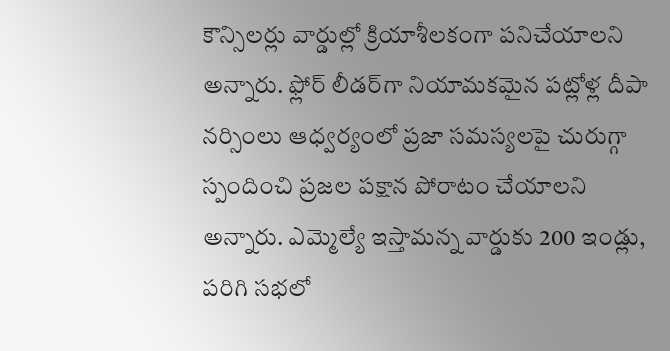కౌన్సిలర్లు వార్డుల్లో క్రియాశీలకంగా పనిచేయాలని అన్నారు. ఫ్లోర్ లీడర్‌గా నియామకమైన పట్లోళ్ల దీపా నర్సింలు ఆధ్వర్యంలో ప్రజా సమస్యలపై చురుగ్గా స్పందించి ప్రజల పక్షాన పోరాటం చేయాలని అన్నారు. ఎమ్మెల్యే ఇస్తామన్న వార్డుకు 200 ఇండ్లు, పరిగి సభలో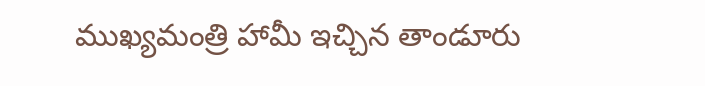ముఖ్యమంత్రి హామీ ఇచ్చిన తాండూరు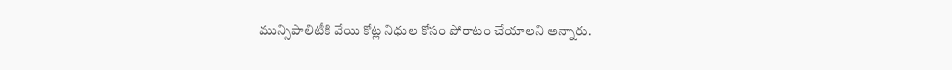మున్సిపాలిటీకి వేయి కోట్ల నిధుల కోసం పోరాటం చేయాలని అన్నారు.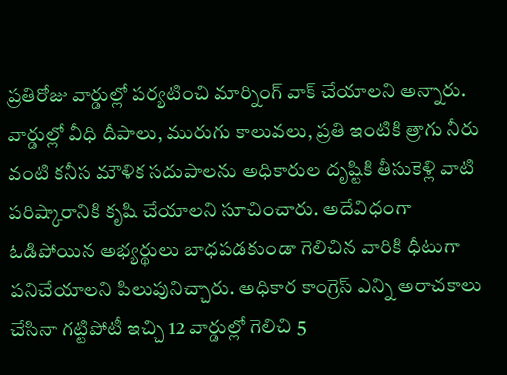ప్రతిరోజు వార్డుల్లో పర్యటించి మార్నింగ్ వాక్ చేయాలని అన్నారు. వార్డుల్లో వీధి దీపాలు, మురుగు కాలువలు, ప్రతి ఇంటికి త్రాగు నీరు వంటి కనీస మౌళిక సదుపాలను అధికారుల దృష్టికి తీసుకెళ్లి వాటి పరిష్కారానికి కృషి చేయాలని సూచించారు. అదేవిధంగా ఓడిపోయిన అభ్యర్థులు బాధపడకుండా గెలిచిన వారికి ధీటుగా పనిచేయాలని పిలుపునిచ్చారు. అధికార కాంగ్రెస్ ఎన్ని అరాచకాలు చేసినా గట్టిపోటీ ఇచ్చి 12 వార్డుల్లో గెలిచి 5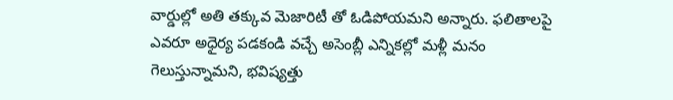వార్డుల్లో అతి తక్కువ మెజారిటీ తో ఓడిపోయమని అన్నారు. ఫలితాలపై ఎవరూ అధైర్య పడకండి వచ్చే అసెంబ్లీ ఎన్నికల్లో మళ్లీ మనం గెలుస్తున్నామని, భవిష్యత్తు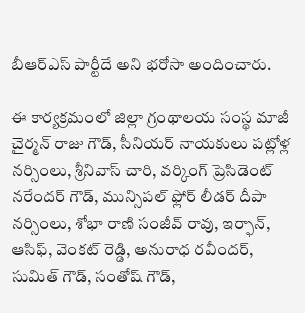బీఆర్ఎస్‌ పార్టీదే అని భరోసా అందించారు.

ఈ కార్యక్రమంలో జిల్లా గ్రంథాలయ సంస్థ మాజీ చైర్మన్ రాజు గౌడ్, సీనియర్ నాయకులు పట్లోళ్ల నర్సింలు, శ్రీనివాస్ చారి, వర్కింగ్ ప్రెసిడెంట్ నరేందర్ గౌడ్, మున్సిపల్ ఫ్లోర్ లీడర్ దీపా నర్సింలు, శోభా రాణి సంజీవ్ రావు, ఇర్ఫాన్, ఆసిఫ్, వెంకట్ రెడ్డి, అనురాధ రవీందర్, సుమిత్ గౌడ్, సంతోష్ గౌడ్,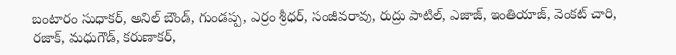బంటారం సుధాకర్, అనిల్ బౌండ్, గుండప్ప, ఎర్రం శ్రీధర్, సంజీవరావు, రుద్రు పాటిల్, ఎజాజ్, ఇంతియాజ్, వెంకట్ చారి, రజాక్, మధుగౌడ్, కరుణాకర్,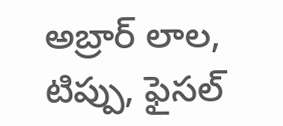అబ్రార్ లాల, టిప్పు, ఫైసల్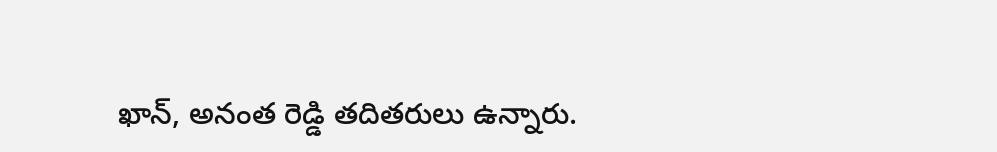ఖాన్, అనంత రెడ్డి తదితరులు ఉన్నారు.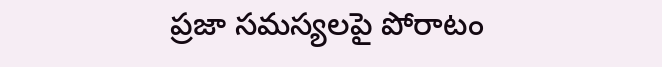ప్రజా సమస్యలపై పోరాటం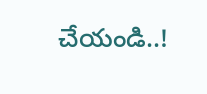చేయండి..!